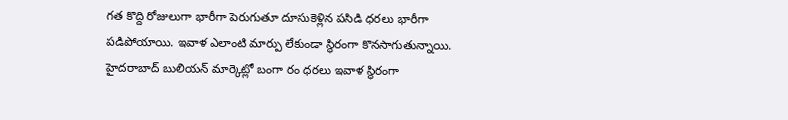గత కొద్ది రోజులుగా భారీగా పెరుగుతూ దూసుకెళ్లిన పసిడి ధరలు భారీగా పడిపోయాయి. ఇవాళ ఎలాంటి మార్పు లేకుండా స్థిరంగా కొనసాగుతున్నాయి. హైదరాబాద్ బులియన్ మార్కెట్లో బంగా రం ధరలు ఇవాళ స్థిరంగా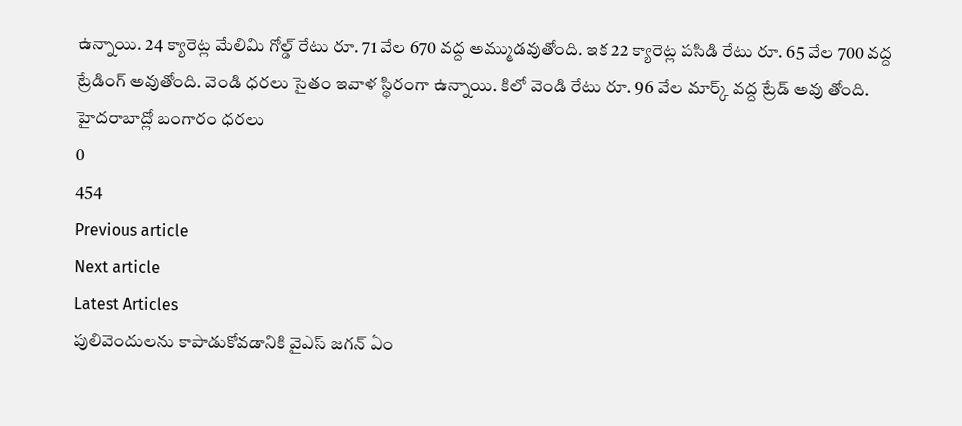ఉన్నాయి. 24 క్యారెట్ల మేలిమి గోల్డ్ రేటు రూ. 71 వేల 670 వద్ద అమ్ముడవుతోంది. ఇక 22 క్యారెట్ల పసిడి రేటు రూ. 65 వేల 700 వద్ద ట్రేడింగ్ అవుతోంది. వెండి ధరలు సైతం ఇవాళ స్థిరంగా ఉన్నాయి. కిలో వెండి రేటు రూ. 96 వేల మార్క్ వద్ద ట్రేడ్ అవు తోంది.
హైదరాబాద్లో బంగారం ధరలు
0
454
Previous article
Next article
Latest Articles
పులివెందులను కాపాడుకోవడానికి వైఎస్ జగన్ ఏం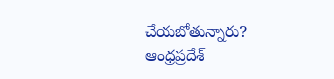చేయబోతున్నారు?
ఆంధ్రప్రదేశ్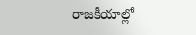రాజకీయాల్లో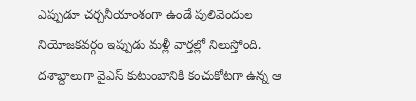ఎప్పుడూ చర్చనీయాంశంగా ఉండే పులివెందుల నియోజకవర్గం ఇప్పుడు మళ్లీ వార్తల్లో నిలుస్తోంది. దశాబ్దాలుగా వైఎస్ కుటుంబానికి కంచుకోటగా ఉన్న ఆ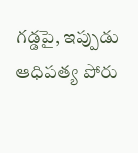గడ్డపై, ఇప్పుడు ఆధిపత్య పోరు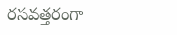రసవత్తరంగా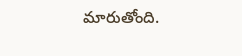మారుతోంది.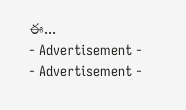ఈ...
- Advertisement -
- Advertisement -